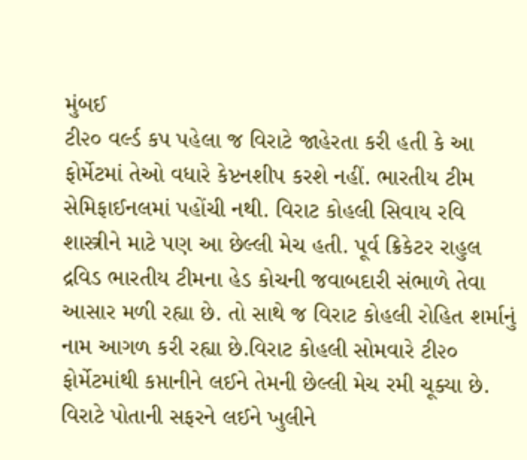મુંબઈ
ટી૨૦ વર્લ્ડ કપ પહેલા જ વિરાટે જાહેરતા કરી હતી કે આ ફોર્મેટમાં તેઓ વધારે કેપ્ટનશીપ કરશે નહીં. ભારતીય ટીમ સેમિફાઈનલમાં પહોંચી નથી. વિરાટ કોહલી સિવાય રવિ શાસ્ત્રીને માટે પણ આ છેલ્લી મેચ હતી. પૂર્વ ક્રિકેટર રાહુલ દ્રવિડ ભારતીય ટીમના હેડ કોચની જવાબદારી સંભાળે તેવા આસાર મળી રહ્યા છે. તો સાથે જ વિરાટ કોહલી રોહિત શર્માનું નામ આગળ કરી રહ્યા છે.વિરાટ કોહલી સોમવારે ટી૨૦ ફોર્મેટમાંથી કપ્તાનીને લઈને તેમની છેલ્લી મેચ રમી ચૂક્યા છે. વિરાટે પોતાની સફરને લઈને ખુલીને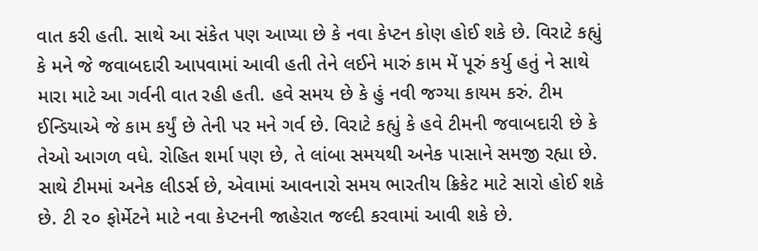વાત કરી હતી. સાથે આ સંકેત પણ આપ્યા છે કે નવા કેપ્ટન કોણ હોઈ શકે છે. વિરાટે કહ્યું કે મને જે જવાબદારી આપવામાં આવી હતી તેને લઈને મારું કામ મેં પૂરું કર્યુ હતું ને સાથે મારા માટે આ ગર્વની વાત રહી હતી. હવે સમય છે કે હું નવી જગ્યા કાયમ કરું. ટીમ ઈન્ડિયાએ જે કામ કર્યું છે તેની પર મને ગર્વ છે. વિરાટે કહ્યું કે હવે ટીમની જવાબદારી છે કે તેઓ આગળ વધે. રોહિત શર્મા પણ છે, તે લાંબા સમયથી અનેક પાસાને સમજી રહ્યા છે. સાથે ટીમમાં અનેક લીડર્સ છે, એવામાં આવનારો સમય ભારતીય ક્રિકેટ માટે સારો હોઈ શકે છે. ટી ૨૦ ફોર્મેટને માટે નવા કેપ્ટનની જાહેરાત જલ્દી કરવામાં આવી શકે છે.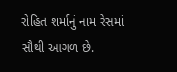રોહિત શર્માનું નામ રેસમાં સૌથી આગળ છે.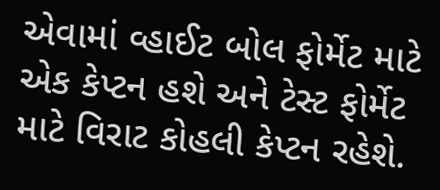એવામાં વ્હાઈટ બોલ ફોર્મેટ માટે એક કેપ્ટન હશે અને ટેસ્ટ ફોર્મેટ માટે વિરાટ કોહલી કેપ્ટન રહેશે.